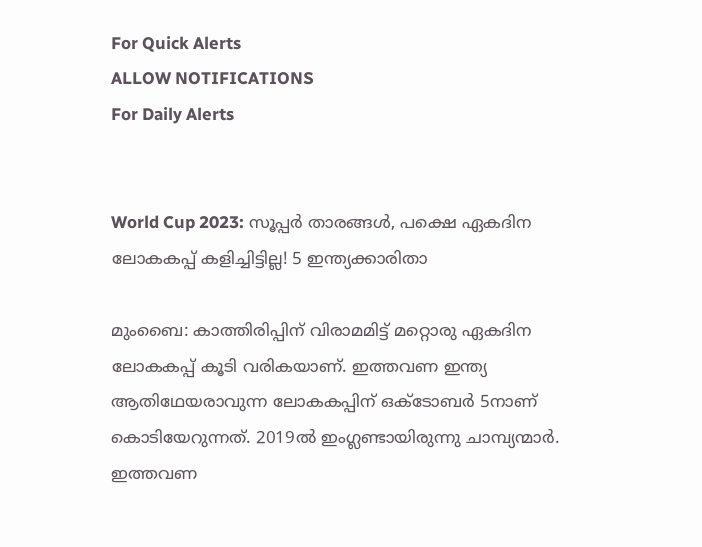For Quick Alerts
ALLOW NOTIFICATIONS
For Daily Alerts


World Cup 2023: സൂപ്പര്‍ താരങ്ങള്‍, പക്ഷെ ഏകദിന ലോകകപ്പ് കളിച്ചിട്ടില്ല! 5 ഇന്ത്യക്കാരിതാ

മുംബൈ: കാത്തിരിപ്പിന് വിരാമമിട്ട് മറ്റൊരു ഏകദിന ലോകകപ്പ് കൂടി വരികയാണ്. ഇത്തവണ ഇന്ത്യ ആതിഥേയരാവുന്ന ലോകകപ്പിന് ഒക്ടോബര്‍ 5നാണ് കൊടിയേറുന്നത്. 2019ല്‍ ഇംഗ്ലണ്ടായിരുന്നു ചാമ്പ്യന്മാര്‍. ഇത്തവണ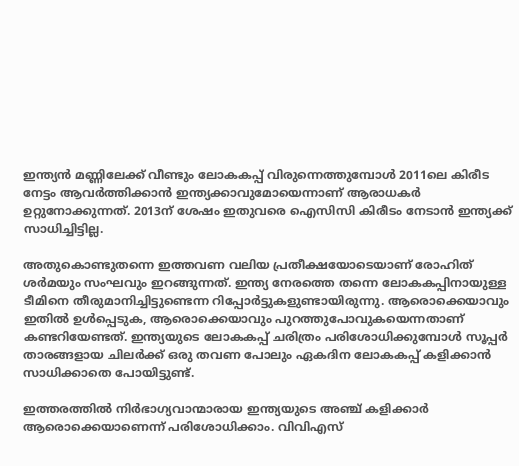ഇന്ത്യന്‍ മണ്ണിലേക്ക് വീണ്ടും ലോകകപ്പ് വിരുന്നെത്തുമ്പോള്‍ 2011ലെ കിരീട നേട്ടം ആവര്‍ത്തിക്കാന്‍ ഇന്ത്യക്കാവുമോയെന്നാണ് ആരാധകര്‍ ഉറ്റുനോക്കുന്നത്. 2013ന് ശേഷം ഇതുവരെ ഐസിസി കിരീടം നേടാന്‍ ഇന്ത്യക്ക് സാധിച്ചിട്ടില്ല.

അതുകൊണ്ടുതന്നെ ഇത്തവണ വലിയ പ്രതീക്ഷയോടെയാണ് രോഹിത് ശര്‍മയും സംഘവും ഇറങ്ങുന്നത്. ഇന്ത്യ നേരത്തെ തന്നെ ലോകകപ്പിനായുള്ള ടീമിനെ തീരുമാനിച്ചിട്ടുണ്ടെന്ന റിപ്പോര്‍ട്ടുകളുണ്ടായിരുന്നു. ആരൊക്കെയാവും ഇതില്‍ ഉള്‍പ്പെടുക, ആരൊക്കെയാവും പുറത്തുപോവുകയെന്നതാണ് കണ്ടറിയേണ്ടത്. ഇന്ത്യയുടെ ലോകകപ്പ് ചരിത്രം പരിശോധിക്കുമ്പോള്‍ സൂപ്പര്‍ താരങ്ങളായ ചിലര്‍ക്ക് ഒരു തവണ പോലും ഏകദിന ലോകകപ്പ് കളിക്കാന്‍ സാധിക്കാതെ പോയിട്ടുണ്ട്.

ഇത്തരത്തില്‍ നിര്‍ഭാഗ്യവാന്മാരായ ഇന്ത്യയുടെ അഞ്ച് കളിക്കാര്‍ ആരൊക്കെയാണെന്ന് പരിശോധിക്കാം. വിവിഎസ്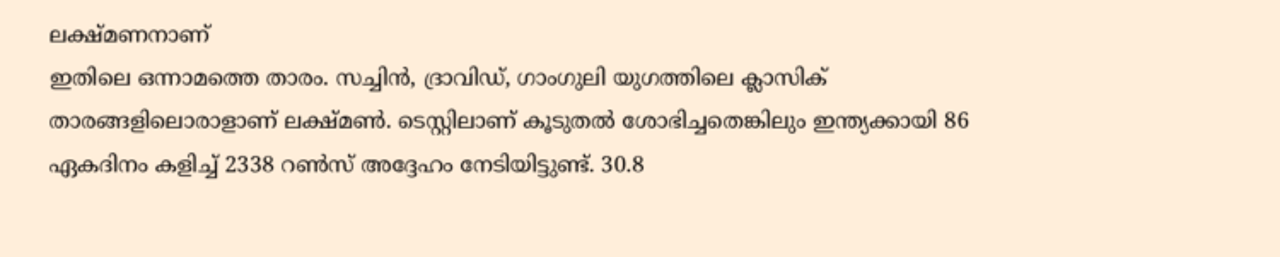ലക്ഷ്മണനാണ്
ഇതിലെ ഒന്നാമത്തെ താരം. സച്ചിന്‍, ദ്രാവിഡ്, ഗാംഗുലി യുഗത്തിലെ ക്ലാസിക് താരങ്ങളിലൊരാളാണ് ലക്ഷ്മണ്‍. ടെസ്റ്റിലാണ് കൂടുതല്‍ ശോഭിച്ചതെങ്കിലും ഇന്ത്യക്കായി 86 ഏകദിനം കളിച്ച് 2338 റണ്‍സ് അദ്ദേഹം നേടിയിട്ടുണ്ട്. 30.8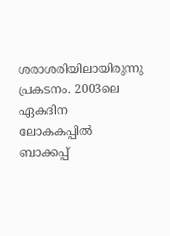ശരാശരിയിലായിരുന്നു പ്രകടനം. 2003ലെ ഏകദിന ലോകകപ്പില്‍ ബാക്കപ്പ്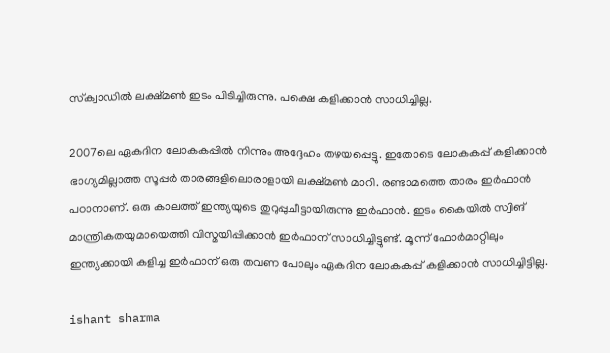സ്‌ക്വാഡില്‍ ലക്ഷ്മണ്‍ ഇടം പിടിച്ചിരുന്നു. പക്ഷെ കളിക്കാന്‍ സാധിച്ചില്ല.

2007ലെ ഏകദിന ലോകകപ്പില്‍ നിന്നും അദ്ദേഹം തഴയപ്പെട്ടു. ഇതോടെ ലോകകപ്പ് കളിക്കാന്‍ ഭാഗ്യമില്ലാത്ത സൂപ്പര്‍ താരങ്ങളിലൊരാളായി ലക്ഷ്മണ്‍ മാറി. രണ്ടാമത്തെ താരം ഇര്‍ഫാന്‍ പഠാനാണ്. ഒരു കാലത്ത് ഇന്ത്യയുടെ തുറുപ്പുചീട്ടായിരുന്നു ഇര്‍ഫാന്‍. ഇടം കൈയില്‍ സ്വിങ് മാന്ത്രികതയുമായെത്തി വിസ്മയിപ്പിക്കാന്‍ ഇര്‍ഫാന് സാധിച്ചിട്ടുണ്ട്. മൂന്ന് ഫോര്‍മാറ്റിലും ഇന്ത്യക്കായി കളിച്ച ഇര്‍ഫാന് ഒരു തവണ പോലും ഏകദിന ലോകകപ്പ് കളിക്കാന്‍ സാധിച്ചിട്ടില്ല.

ishant sharma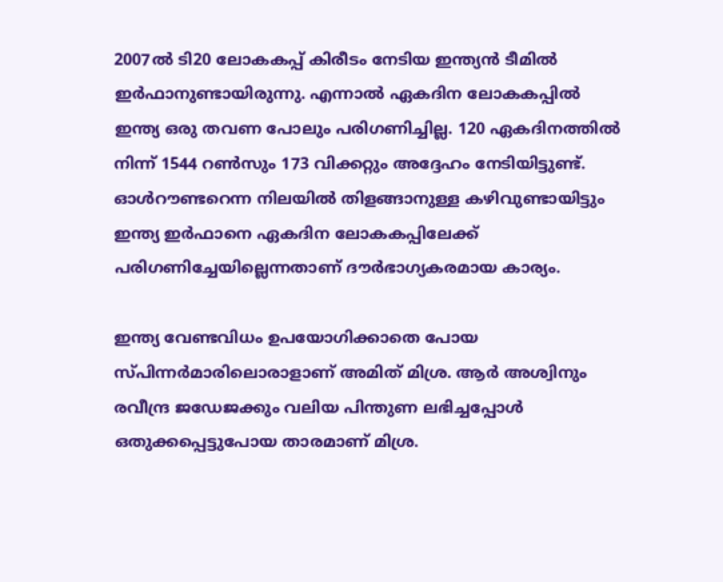2007ല്‍ ടി20 ലോകകപ്പ് കിരീടം നേടിയ ഇന്ത്യന്‍ ടീമില്‍ ഇര്‍ഫാനുണ്ടായിരുന്നു. എന്നാല്‍ ഏകദിന ലോകകപ്പില്‍ ഇന്ത്യ ഒരു തവണ പോലും പരിഗണിച്ചില്ല. 120 ഏകദിനത്തില്‍ നിന്ന് 1544 റണ്‍സും 173 വിക്കറ്റും അദ്ദേഹം നേടിയിട്ടുണ്ട്. ഓള്‍റൗണ്ടറെന്ന നിലയില്‍ തിളങ്ങാനുള്ള കഴിവുണ്ടായിട്ടും ഇന്ത്യ ഇര്‍ഫാനെ ഏകദിന ലോകകപ്പിലേക്ക് പരിഗണിച്ചേയില്ലെന്നതാണ് ദൗര്‍ഭാഗ്യകരമായ കാര്യം.

ഇന്ത്യ വേണ്ടവിധം ഉപയോഗിക്കാതെ പോയ സ്പിന്നര്‍മാരിലൊരാളാണ് അമിത് മിശ്ര. ആര്‍ അശ്വിനും രവീന്ദ്ര ജഡേജക്കും വലിയ പിന്തുണ ലഭിച്ചപ്പോള്‍ ഒതുക്കപ്പെട്ടുപോയ താരമാണ് മിശ്ര.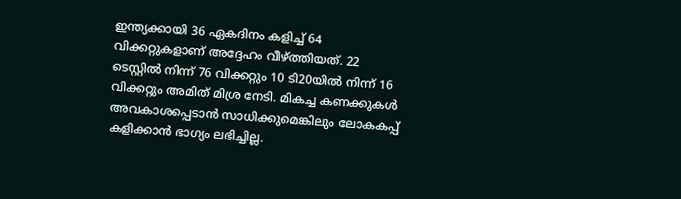ഇന്ത്യക്കായി 36 ഏകദിനം കളിച്ച് 64 വിക്കറ്റുകളാണ് അദ്ദേഹം വീഴ്ത്തിയത്. 22 ടെസ്റ്റില്‍ നിന്ന് 76 വിക്കറ്റും 10 ടി20യില്‍ നിന്ന് 16 വിക്കറ്റും അമിത് മിശ്ര നേടി. മികച്ച കണക്കുകള്‍ അവകാശപ്പെടാന്‍ സാധിക്കുമെങ്കിലും ലോകകപ്പ് കളിക്കാന്‍ ഭാഗ്യം ലഭിച്ചില്ല.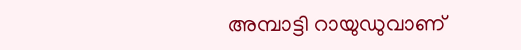അമ്പാട്ടി റായുഡുവാണ്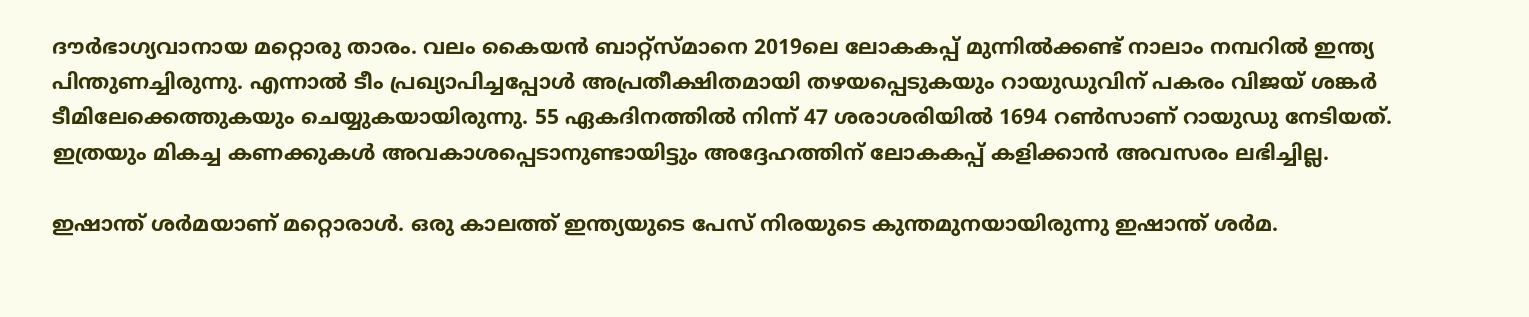ദൗര്‍ഭാഗ്യവാനായ മറ്റൊരു താരം. വലം കൈയന്‍ ബാറ്റ്‌സ്മാനെ 2019ലെ ലോകകപ്പ് മുന്നില്‍ക്കണ്ട് നാലാം നമ്പറില്‍ ഇന്ത്യ പിന്തുണച്ചിരുന്നു. എന്നാല്‍ ടീം പ്രഖ്യാപിച്ചപ്പോള്‍ അപ്രതീക്ഷിതമായി തഴയപ്പെടുകയും റായുഡുവിന് പകരം വിജയ് ശങ്കര്‍ ടീമിലേക്കെത്തുകയും ചെയ്യുകയായിരുന്നു. 55 ഏകദിനത്തില്‍ നിന്ന് 47 ശരാശരിയില്‍ 1694 റണ്‍സാണ് റായുഡു നേടിയത്. ഇത്രയും മികച്ച കണക്കുകള്‍ അവകാശപ്പെടാനുണ്ടായിട്ടും അദ്ദേഹത്തിന് ലോകകപ്പ് കളിക്കാന്‍ അവസരം ലഭിച്ചില്ല.

ഇഷാന്ത് ശര്‍മയാണ് മറ്റൊരാള്‍. ഒരു കാലത്ത് ഇന്ത്യയുടെ പേസ് നിരയുടെ കുന്തമുനയായിരുന്നു ഇഷാന്ത് ശര്‍മ.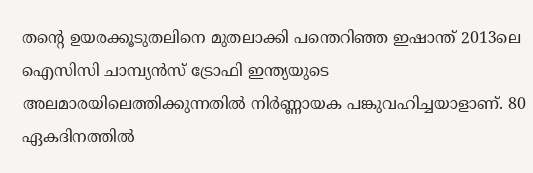തന്റെ ഉയരക്കൂടുതലിനെ മുതലാക്കി പന്തെറിഞ്ഞ ഇഷാന്ത് 2013ലെ ഐസിസി ചാമ്പ്യന്‍സ് ട്രോഫി ഇന്ത്യയുടെ അലമാരയിലെത്തിക്കുന്നതില്‍ നിര്‍ണ്ണായക പങ്കുവഹിച്ചയാളാണ്. 80 ഏകദിനത്തില്‍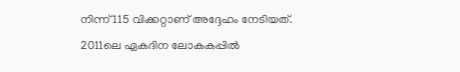നിന്ന് 115 വിക്കറ്റാണ് അദ്ദേഹം നേടിയത്. 2011ലെ ഏകദിന ലോകകപ്പില്‍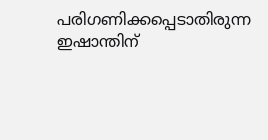പരിഗണിക്കപ്പെടാതിരുന്ന ഇഷാന്തിന്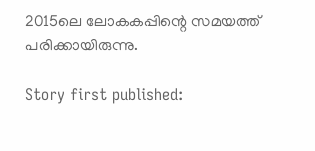2015ലെ ലോകകപ്പിന്റെ സമയത്ത് പരിക്കായിരുന്നു.

Story first published: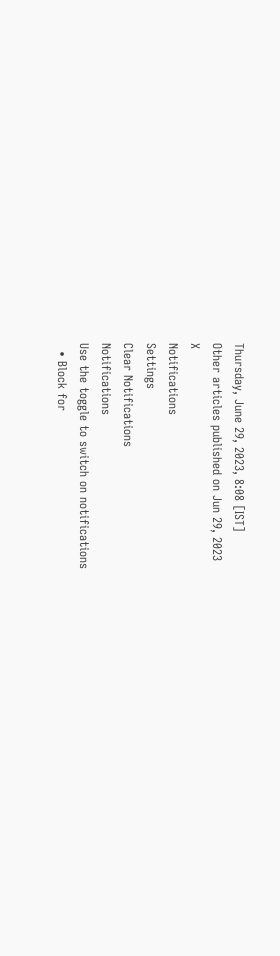Thursday, June 29, 2023, 8:08 [IST]
Other articles published on Jun 29, 2023
X
Notifications
Settings
Clear Notifications
Notifications
Use the toggle to switch on notifications
  • Block for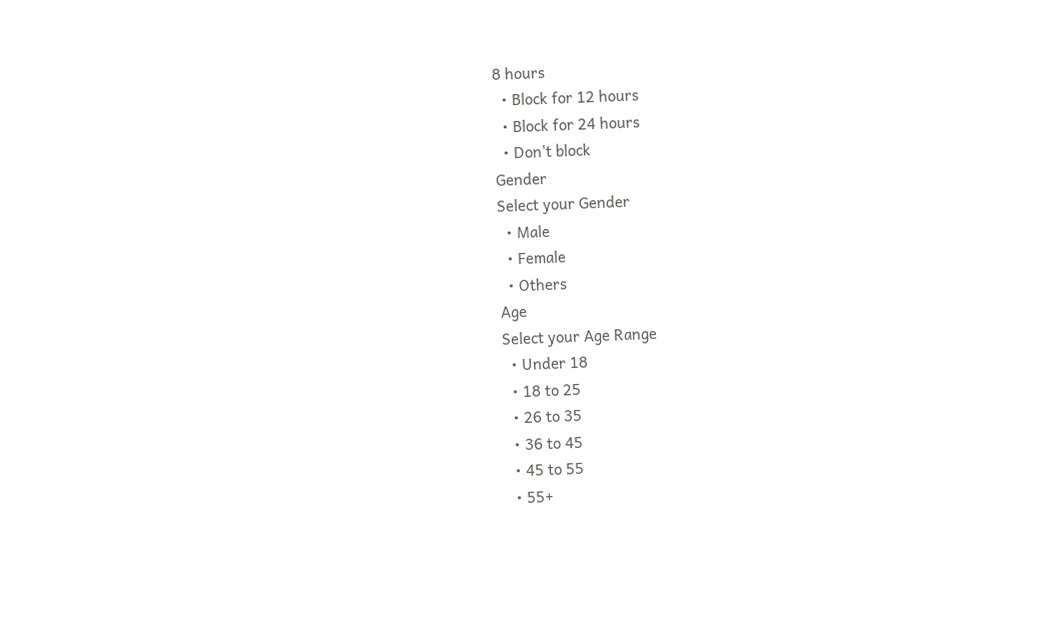8 hours
  • Block for 12 hours
  • Block for 24 hours
  • Don't block
Gender
Select your Gender
  • Male
  • Female
  • Others
Age
Select your Age Range
  • Under 18
  • 18 to 25
  • 26 to 35
  • 36 to 45
  • 45 to 55
  • 55+